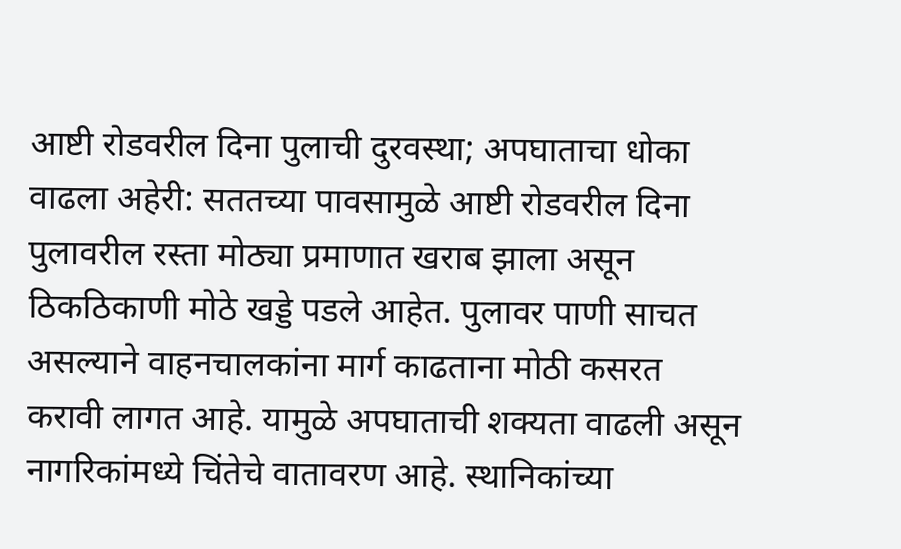आष्टी रोडवरील दिना पुलाची दुरवस्था; अपघाताचा धोका वाढला अहेरी: सततच्या पावसामुळे आष्टी रोडवरील दिना पुलावरील रस्ता मोठ्या प्रमाणात खराब झाला असून ठिकठिकाणी मोठे खड्डे पडले आहेत. पुलावर पाणी साचत असल्याने वाहनचालकांना मार्ग काढताना मोठी कसरत करावी लागत आहे. यामुळे अपघाताची शक्यता वाढली असून नागरिकांमध्ये चिंतेचे वातावरण आहे. स्थानिकांच्या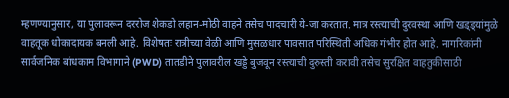म्हणण्यानुसार, या पुलावरून दररोज शेकडो लहान-मोठी वाहने तसेच पादचारी ये-जा करतात. मात्र रस्त्याची दुरवस्था आणि खड्ड्यांमुळे वाहतूक धोकादायक बनली आहे. विशेषतः रात्रीच्या वेळी आणि मुसळधार पावसात परिस्थिती अधिक गंभीर होत आहे. नागरिकांनी सार्वजनिक बांधकाम विभागाने (PWD) तातडीने पुलावरील खड्डे बुजवून रस्त्याची दुरुस्ती करावी तसेच सुरक्षित वाहतुकीसाठी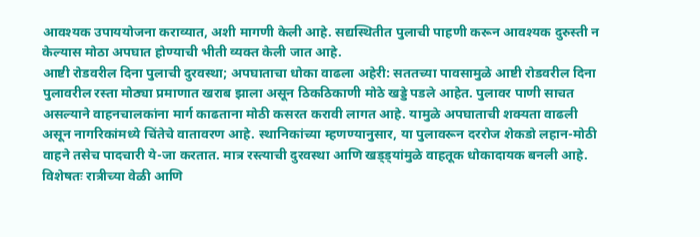आवश्यक उपाययोजना कराव्यात, अशी मागणी केली आहे. सद्यस्थितीत पुलाची पाहणी करून आवश्यक दुरुस्ती न केल्यास मोठा अपघात होण्याची भीती व्यक्त केली जात आहे.
आष्टी रोडवरील दिना पुलाची दुरवस्था; अपघाताचा धोका वाढला अहेरी: सततच्या पावसामुळे आष्टी रोडवरील दिना पुलावरील रस्ता मोठ्या प्रमाणात खराब झाला असून ठिकठिकाणी मोठे खड्डे पडले आहेत. पुलावर पाणी साचत असल्याने वाहनचालकांना मार्ग काढताना मोठी कसरत करावी लागत आहे. यामुळे अपघाताची शक्यता वाढली असून नागरिकांमध्ये चिंतेचे वातावरण आहे. स्थानिकांच्या म्हणण्यानुसार, या पुलावरून दररोज शेकडो लहान-मोठी वाहने तसेच पादचारी ये-जा करतात. मात्र रस्त्याची दुरवस्था आणि खड्ड्यांमुळे वाहतूक धोकादायक बनली आहे. विशेषतः रात्रीच्या वेळी आणि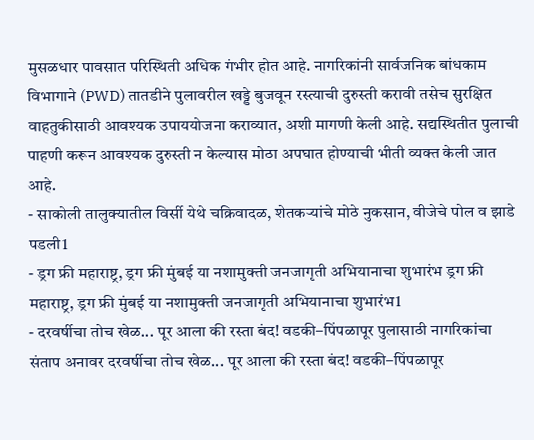मुसळधार पावसात परिस्थिती अधिक गंभीर होत आहे. नागरिकांनी सार्वजनिक बांधकाम विभागाने (PWD) तातडीने पुलावरील खड्डे बुजवून रस्त्याची दुरुस्ती करावी तसेच सुरक्षित वाहतुकीसाठी आवश्यक उपाययोजना कराव्यात, अशी मागणी केली आहे. सद्यस्थितीत पुलाची पाहणी करून आवश्यक दुरुस्ती न केल्यास मोठा अपघात होण्याची भीती व्यक्त केली जात आहे.
- साकोली तालुक्यातील विर्सी येथे चक्रिवादळ, शेतकऱ्यांचे मोठे नुकसान, वीजेचे पोल व झाडे पडली1
- ड्रग फ्री महाराष्ट्र, ड्रग फ्री मुंबई या नशामुक्ती जनजागृती अभियानाचा शुभारंभ ड्रग फ्री महाराष्ट्र, ड्रग फ्री मुंबई या नशामुक्ती जनजागृती अभियानाचा शुभारंभ1
- दरवर्षीचा तोच खेळ... पूर आला की रस्ता बंद! वडकी–पिंपळापूर पुलासाठी नागरिकांचा संताप अनावर दरवर्षीचा तोच खेळ... पूर आला की रस्ता बंद! वडकी–पिंपळापूर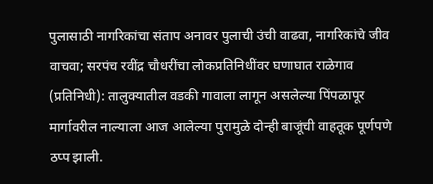पुलासाठी नागरिकांचा संताप अनावर पुलाची उंची वाढवा, नागरिकांचे जीव वाचवा; सरपंच रवींद्र चौधरींचा लोकप्रतिनिधींवर घणाघात राळेगाव (प्रतिनिधी): तालुक्यातील वडकी गावाला लागून असलेल्या पिंपळापूर मार्गावरील नाल्याला आज आलेल्या पुरामुळे दोन्ही बाजूंची वाहतूक पूर्णपणे ठप्प झाली.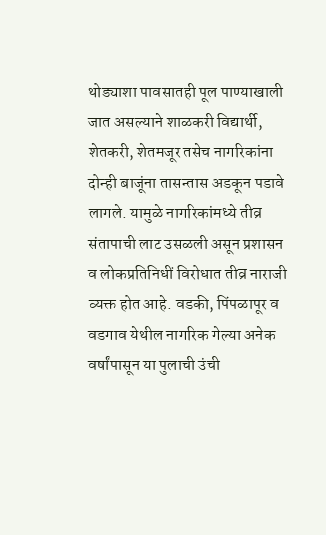थोड्याशा पावसातही पूल पाण्याखाली जात असल्याने शाळकरी विद्यार्थी, शेतकरी, शेतमजूर तसेच नागरिकांना दोन्ही बाजूंना तासन्तास अडकून पडावे लागले. यामुळे नागरिकांमध्ये तीव्र संतापाची लाट उसळली असून प्रशासन व लोकप्रतिनिधीं विरोधात तीव्र नाराजी व्यक्त होत आहे. वडकी, पिंपळापूर व वडगाव येथील नागरिक गेल्या अनेक वर्षांपासून या पुलाची उंची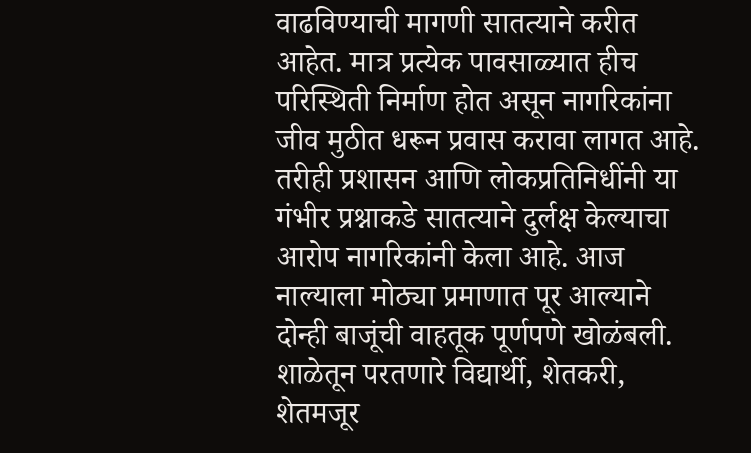वाढविण्याची मागणी सातत्याने करीत आहेत. मात्र प्रत्येक पावसाळ्यात हीच परिस्थिती निर्माण होत असून नागरिकांना जीव मुठीत धरून प्रवास करावा लागत आहे. तरीही प्रशासन आणि लोकप्रतिनिधींनी या गंभीर प्रश्नाकडे सातत्याने दुर्लक्ष केल्याचा आरोप नागरिकांनी केला आहे. आज नाल्याला मोठ्या प्रमाणात पूर आल्याने दोन्ही बाजूंची वाहतूक पूर्णपणे खोळंबली. शाळेतून परतणारे विद्यार्थी, शेतकरी, शेतमजूर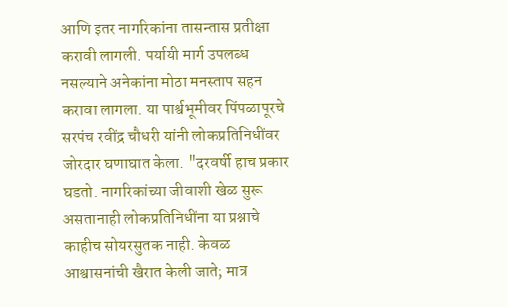आणि इतर नागरिकांना तासन्तास प्रतीक्षा करावी लागली. पर्यायी मार्ग उपलब्ध नसल्याने अनेकांना मोठा मनस्ताप सहन करावा लागला. या पार्श्वभूमीवर पिंपळापूरचे सरपंच रवींद्र चौधरी यांनी लोकप्रतिनिधींवर जोरदार घणाघात केला. "दरवर्षी हाच प्रकार घडतो. नागरिकांच्या जीवाशी खेळ सुरू असतानाही लोकप्रतिनिधींना या प्रश्नाचे काहीच सोयरसुतक नाही. केवळ आश्वासनांची खैरात केली जाते; मात्र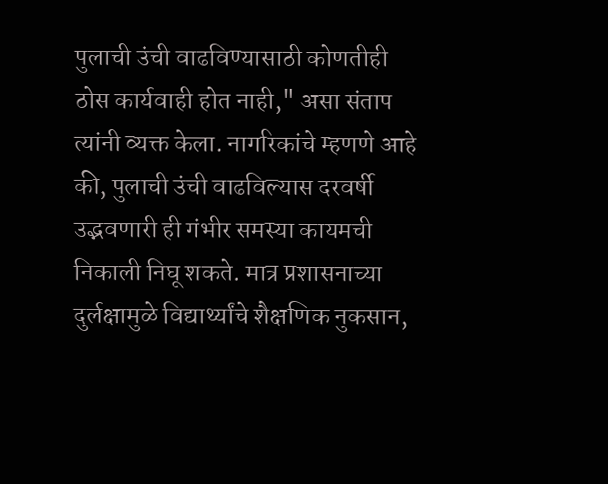पुलाची उंची वाढविण्यासाठी कोणतीही ठोस कार्यवाही होत नाही," असा संताप त्यांनी व्यक्त केला. नागरिकांचे म्हणणे आहे की, पुलाची उंची वाढविल्यास दरवर्षी उद्भवणारी ही गंभीर समस्या कायमची निकाली निघू शकते. मात्र प्रशासनाच्या दुर्लक्षामुळे विद्यार्थ्यांचे शैक्षणिक नुकसान,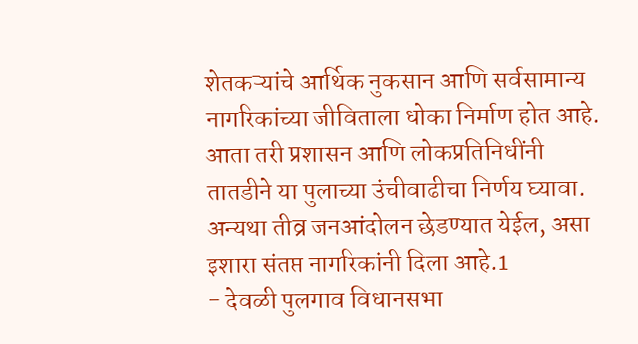शेतकऱ्यांचे आर्थिक नुकसान आणि सर्वसामान्य नागरिकांच्या जीविताला धोका निर्माण होत आहे. आता तरी प्रशासन आणि लोकप्रतिनिधींनी तातडीने या पुलाच्या उंचीवाढीचा निर्णय घ्यावा. अन्यथा तीव्र जनआंदोलन छेडण्यात येईल, असा इशारा संतप्त नागरिकांनी दिला आहे.1
- देवळी पुलगाव विधानसभा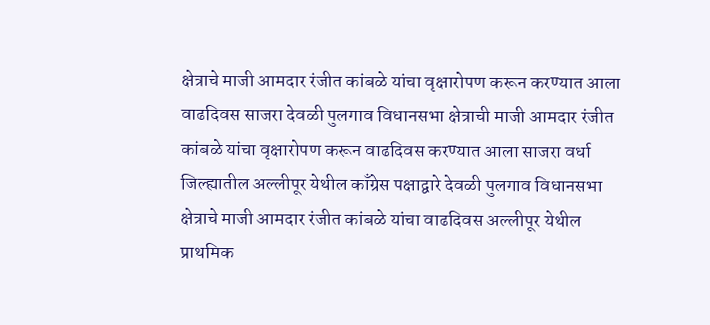क्षेत्राचे माजी आमदार रंजीत कांबळे यांचा वृक्षारोपण करून करण्यात आला वाढदिवस साजरा देवळी पुलगाव विधानसभा क्षेत्राची माजी आमदार रंजीत कांबळे यांचा वृक्षारोपण करून वाढदिवस करण्यात आला साजरा वर्धा जिल्ह्यातील अल्लीपूर येथील काँग्रेस पक्षाद्वारे देवळी पुलगाव विधानसभा क्षेत्राचे माजी आमदार रंजीत कांबळे यांचा वाढदिवस अल्लीपूर येथील प्राथमिक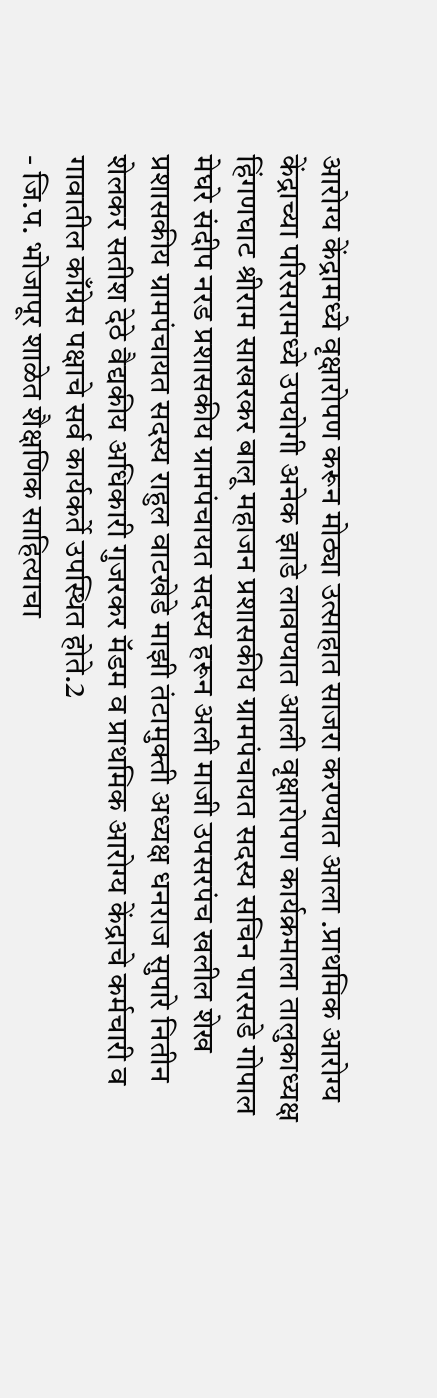आरोग्य केंद्रामध्ये वृक्षारोपण करून मोठ्या उत्साहात साजरा करण्यात आला .प्राथमिक आरोग्य केंद्राच्या परिसरामध्ये उपयोगी अनेक झाडे लावण्यात आली वृक्षारोपण कार्यक्रमाला तालुकाध्यक्ष हिंगणघाट श्रीराम साखरकर बालू महाजन प्रशासकीय ग्रामपंचायत सदस्य सचिन पारसडे गोपाल मेघरे संदीप नरड प्रशासकीय ग्रामपंचायत सदस्य हरून अली माजी उपसरपंच खलील शेख प्रशासकीय ग्रामपंचायत सदस्य राहुल वाटखेडे माझी तंटामुक्ती अध्यक्ष धनराज सुपारे नितीन शेलकर सतीश देठे वैद्यकीय अधिकारी गुजरकर मॅडम व प्राथमिक आरोग्य केंद्राचे कर्मचारी व गावातील काँग्रेस पक्षाचे सर्व कार्यकर्ते उपस्थित होते.2
- जि.प. भोजापूर शाळेत शैक्षणिक साहित्याचा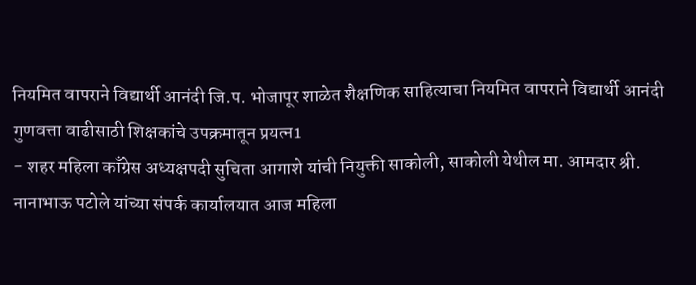नियमित वापराने विद्यार्थी आनंदी जि.प. भोजापूर शाळेत शैक्षणिक साहित्याचा नियमित वापराने विद्यार्थी आनंदी गुणवत्ता वाढीसाठी शिक्षकांचे उपक्रमातून प्रयत्न1
- शहर महिला काँग्रेस अध्यक्षपदी सुचिता आगाशे यांची नियुक्ती साकोली, साकोली येथील मा. आमदार श्री. नानाभाऊ पटोले यांच्या संपर्क कार्यालयात आज महिला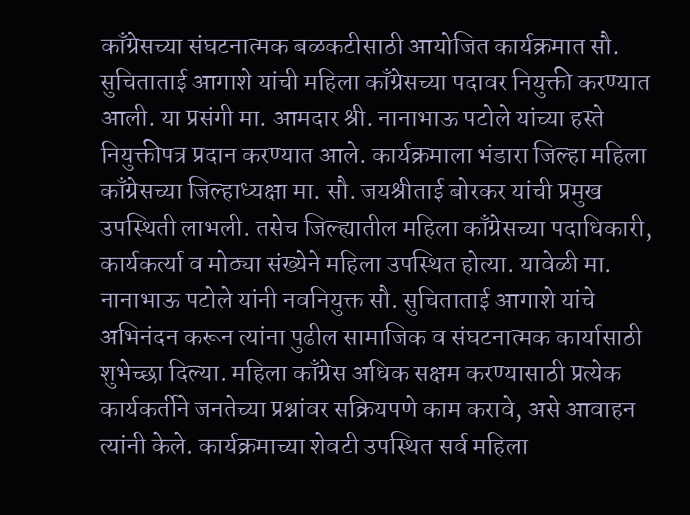काँग्रेसच्या संघटनात्मक बळकटीसाठी आयोजित कार्यक्रमात सौ. सुचिताताई आगाशे यांची महिला काँग्रेसच्या पदावर नियुक्ती करण्यात आली. या प्रसंगी मा. आमदार श्री. नानाभाऊ पटोले यांच्या हस्ते नियुक्तीपत्र प्रदान करण्यात आले. कार्यक्रमाला भंडारा जिल्हा महिला काँग्रेसच्या जिल्हाध्यक्षा मा. सौ. जयश्रीताई बोरकर यांची प्रमुख उपस्थिती लाभली. तसेच जिल्ह्यातील महिला काँग्रेसच्या पदाधिकारी, कार्यकर्त्या व मोठ्या संख्येने महिला उपस्थित होत्या. यावेळी मा. नानाभाऊ पटोले यांनी नवनियुक्त सौ. सुचिताताई आगाशे यांचे अभिनंदन करून त्यांना पुढील सामाजिक व संघटनात्मक कार्यासाठी शुभेच्छा दिल्या. महिला काँग्रेस अधिक सक्षम करण्यासाठी प्रत्येक कार्यकर्तीने जनतेच्या प्रश्नांवर सक्रियपणे काम करावे, असे आवाहन त्यांनी केले. कार्यक्रमाच्या शेवटी उपस्थित सर्व महिला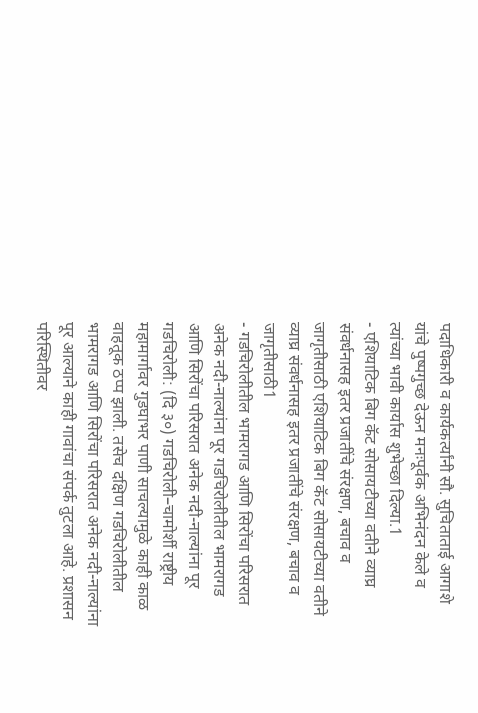पदाधिकारी व कार्यकर्त्यांनी सौ. सुचिताताई आगाशे यांचे पुष्पगुच्छ देऊन मनःपूर्वक अभिनंदन केले व त्यांच्या भावी कार्यास शुभेच्छा दिल्या.1
- एशियाटिक बिग कॅट सोसायटीच्या वतीने व्याघ्र संवर्धनासह इतर प्रजातींचे संरक्षण, बचाव व जागृतीसाठी एशियाटिक बिग कॅट सोसायटीच्या वतीने व्याघ्र संवर्धनासह इतर प्रजातींचे संरक्षण, बचाव व जागृतीसाठी1
- गडचिरोलीतील भामरागड आणि सिरोंचा परिसरात अनेक नदी-नाल्यांना पूर गडचिरोलीतील भामरागड आणि सिरोंचा परिसरात अनेक नदी-नाल्यांना पूर गडचिरोली: (दि ३०) गडचिरोली–चामोर्शी राष्ट्रीय महामार्गावर गुडघाभर पाणी साचल्यामुळे काही काळ वाहतूक ठप्प झाली. तसेच दक्षिण गडचिरोलीतील भामरागड आणि सिरोंचा परिसरात अनेक नदी-नाल्यांना पूर आल्याने काही गावांचा संपर्क तुटला आहे. प्रशासन परिस्थितीवर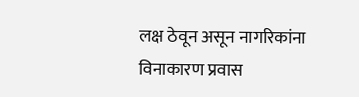लक्ष ठेवून असून नागरिकांना विनाकारण प्रवास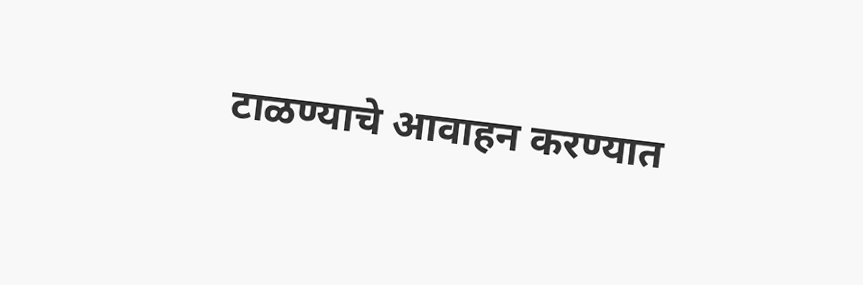टाळण्याचे आवाहन करण्यात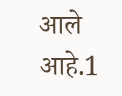आले आहे.1